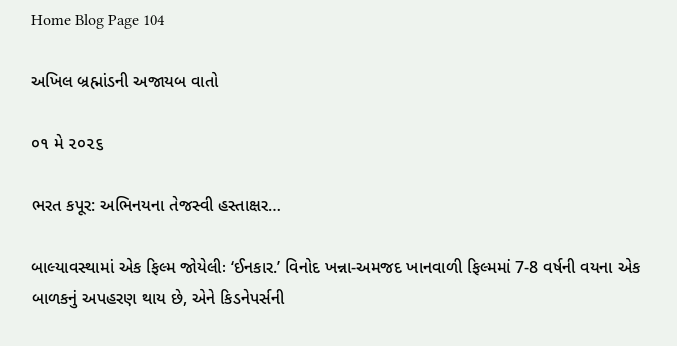Home Blog Page 104

અખિલ બ્રહ્માંડની અજાયબ વાતો

૦૧ મે ૨૦૨૬

ભરત કપૂર: અભિનયના તેજસ્વી હસ્તાક્ષર…

બાલ્યાવસ્થામાં એક ફિલ્મ જોયેલીઃ ‘ઈનકાર.’ વિનોદ ખન્ના-અમજદ ખાનવાળી ફિલ્મમાં 7-8 વર્ષની વયના એક બાળકનું અપહરણ થાય છે, એને કિડનેપર્સની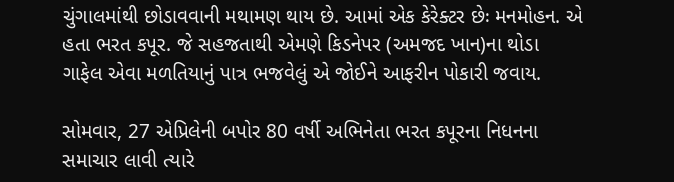ચુંગાલમાંથી છોડાવવાની મથામણ થાય છે. આમાં એક કેરેક્ટર છેઃ મનમોહન. એ હતા ભરત કપૂર. જે સહજતાથી એમણે કિડનેપર (અમજદ ખાન)ના થોડા ગાફેલ એવા મળતિયાનું પાત્ર ભજવેલું એ જોઈને આફરીન પોકારી જવાય.

સોમવાર, 27 એપ્રિલેની બપોર 80 વર્ષી અભિનેતા ભરત કપૂરના નિધનના સમાચાર લાવી ત્યારે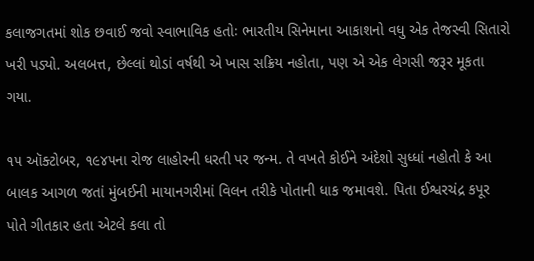કલાજગતમાં શોક છવાઈ જવો સ્વાભાવિક હતોઃ ભારતીય સિનેમાના આકાશનો વધુ એક તેજસ્વી સિતારો ખરી પડ્યો. અલબત્ત, છેલ્લાં થોડાં વર્ષથી એ ખાસ સક્રિય નહોતા, પણ એ એક લેગસી જરૂર મૂકતા ગયા.

૧૫ ઑક્ટોબર, ૧૯૪૫ના રોજ લાહોરની ધરતી પર જન્મ. તે વખતે કોઈને અંદેશો સુધ્ધાં નહોતો કે આ બાલક આગળ જતાં મુંબઈની માયાનગરીમાં વિલન તરીકે પોતાની ધાક જમાવશે. પિતા ઈશ્વરચંદ્ર કપૂર પોતે ગીતકાર હતા એટલે કલા તો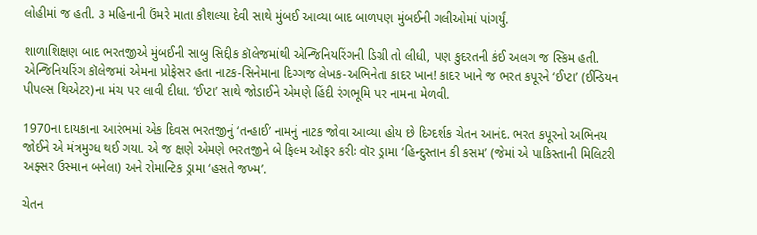લોહીમાં જ હતી. ૩ મહિનાની ઉંમરે માતા કૌશલ્યા દેવી સાથે મુંબઈ આવ્યા બાદ બાળપણ મુંબઈની ગલીઓમાં પાંગર્યું.

શાળાશિક્ષણ બાદ ભરતજીએ મુંબઈની સાબુ સિદ્દીક કૉલેજમાંથી એન્જિનિયરિંગની ડિગ્રી તો લીધી, પણ કુદરતની કંઈ અલગ જ સ્કિમ હતી. એન્જિનિયરિંગ કૉલેજમાં એમના પ્રોફેસર હતા નાટક-સિનેમાના દિગ્ગજ લેખક-અભિનેતા કાદર ખાન! કાદર ખાને જ ભરત કપૂરને ‘ઈપ્ટા’ (ઈન્ડિયન પીપલ્સ થિએટર)ના મંચ પર લાવી દીધા. ‘ઈપ્ટા’ સાથે જોડાઈને એમણે હિંદી રંગભૂમિ પર નામના મેળવી.

1970ના દાયકાના આરંભમાં એક દિવસ ભરતજીનું ‘તન્હાઈ’ નામનું નાટક જોવા આવ્યા હોય છે દિગ્દર્શક ચેતન આનંદ. ભરત કપૂરનો અભિનય જોઈને એ મંત્રમુગ્ધ થઈ ગયા. એ જ ક્ષણે એમણે ભરતજીને બે ફિલ્મ ઑફર કરીઃ વૉર ડ્રામા ‘હિન્દુસ્તાન કી કસમ’ (જેમાં એ પાકિસ્તાની મિલિટરી અફ્સર ઉસ્માન બનેલા) અને રોમાન્ટિક ડ્રામા ‘હસતે જખ્મ’.

ચેતન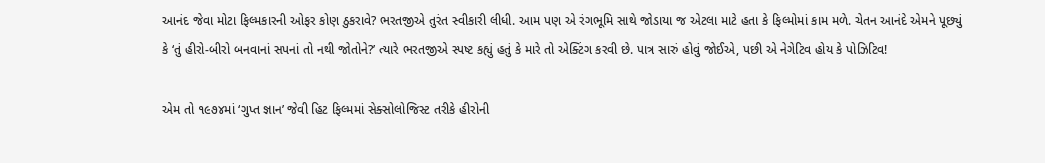આનંદ જેવા મોટા ફિલ્મકારની ઓફર કોણ ઠુકરાવે? ભરતજીએ તુરંત સ્વીકારી લીધી. આમ પણ એ રંગભૂમિ સાથે જોડાયા જ એટલા માટે હતા કે ફિલ્મોમાં કામ મળે. ચેતન આનંદે એમને પૂછ્યું કે ‘તું હીરો-બીરો બનવાનાં સપનાં તો નથી જોતોને?’ ત્યારે ભરતજીએ સ્પષ્ટ કહ્યું હતું કે મારે તો એક્ટિંગ કરવી છે. પાત્ર સારું હોવું જોઈએ, પછી એ નેગેટિવ હોય કે પોઝિટિવ!

એમ તો ૧૯૭૪માં ‘ગુપ્ત જ્ઞાન’ જેવી હિટ ફિલ્મમાં સેક્સોલોજિસ્ટ તરીકે હીરોની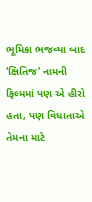ભૂમિકા ભજવ્યા બાદ ‘ક્ષિતિજ’ નામની ફિલ્મમાં પણ એ હીરો હતા, પણ વિધાતાએ તેમના માટે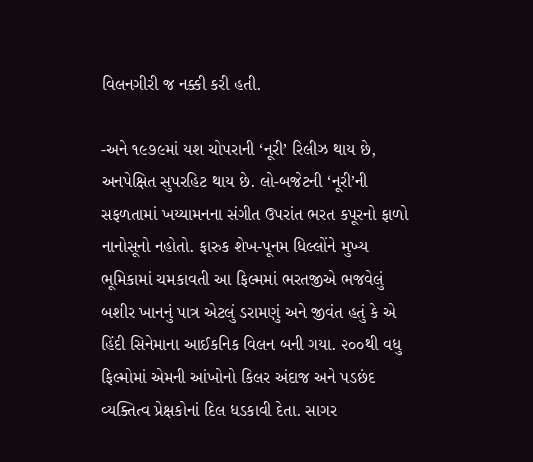વિલનગીરી જ નક્કી કરી હતી.

-અને ૧૯૭૯માં યશ ચોપરાની ‘નૂરી’ રિલીઝ થાય છે, અનપેક્ષિત સુપરહિટ થાય છે. લો-બજેટની ‘નૂરી’ની સફળતામાં ખય્યામનના સંગીત ઉપરાંત ભરત કપૂરનો ફાળો નાનોસૂનો નહોતો. ફારુક શેખ-પૂનમ ધિલ્લોંને મુખ્ય ભૂમિકામાં ચમકાવતી આ ફિલ્મમાં ભરતજીએ ભજવેલું બશીર ખાનનું પાત્ર એટલું ડરામણું અને જીવંત હતું કે એ હિંદી સિનેમાના આઈકનિક વિલન બની ગયા. ૨૦૦થી વધુ ફિલ્મોમાં એમની આંખોનો કિલર અંદાજ અને પડછંદ વ્યક્તિત્વ પ્રેક્ષકોનાં દિલ ધડકાવી દેતા. સાગર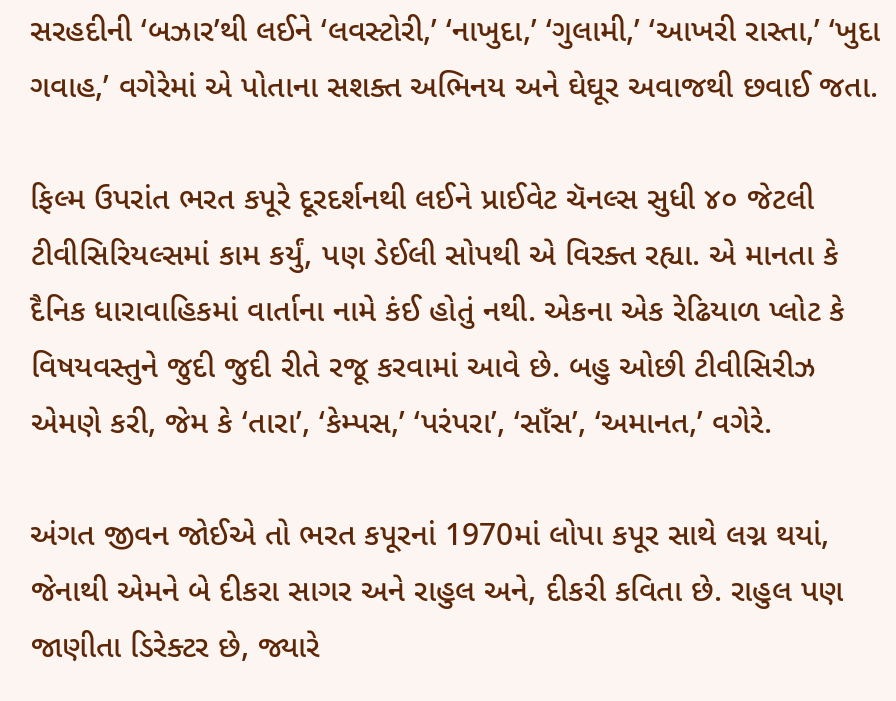સરહદીની ‘બઝાર’થી લઈને ‘લવસ્ટોરી,’ ‘નાખુદા,’ ‘ગુલામી,’ ‘આખરી રાસ્તા,’ ‘ખુદા ગવાહ,’ વગેરેમાં એ પોતાના સશક્ત અભિનય અને ઘેઘૂર અવાજથી છવાઈ જતા.

ફિલ્મ ઉપરાંત ભરત કપૂરે દૂરદર્શનથી લઈને પ્રાઈવેટ ચૅનલ્સ સુધી ૪૦ જેટલી ટીવીસિરિયલ્સમાં કામ કર્યું, પણ ડેઈલી સોપથી એ વિરક્ત રહ્યા. એ માનતા કે દૈનિક ધારાવાહિકમાં વાર્તાના નામે કંઈ હોતું નથી. એકના એક રેઢિયાળ પ્લોટ કે વિષયવસ્તુને જુદી જુદી રીતે રજૂ કરવામાં આવે છે. બહુ ઓછી ટીવીસિરીઝ એમણે કરી, જેમ કે ‘તારા’, ‘કેમ્પસ,’ ‘પરંપરા’, ‘સાઁસ’, ‘અમાનત,’ વગેરે.

અંગત જીવન જોઈએ તો ભરત કપૂરનાં 1970માં લોપા કપૂર સાથે લગ્ન થયાં, જેનાથી એમને બે દીકરા સાગર અને રાહુલ અને, દીકરી કવિતા છે. રાહુલ પણ જાણીતા ડિરેક્ટર છે, જ્યારે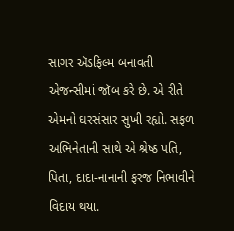સાગર ઍડફિલ્મ બનાવતી એજન્સીમાં જૉબ કરે છે. એ રીતે એમનો ઘરસંસાર સુખી રહ્યો. સફળ અભિનેતાની સાથે એ શ્રેષ્ઠ પતિ, પિતા, દાદા-નાનાની ફરજ નિભાવીને વિદાય થયા.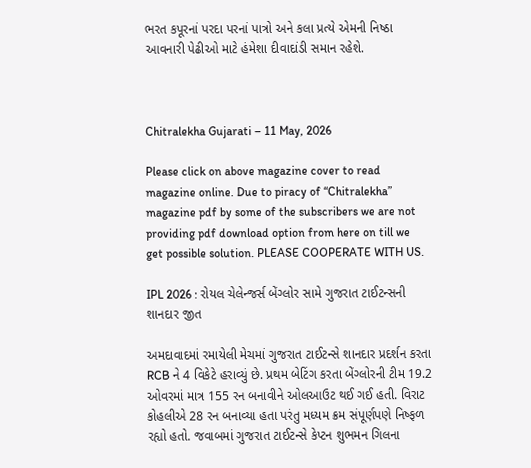ભરત કપૂરનાં પરદા પરનાં પાત્રો અને કલા પ્રત્યે એમની નિષ્ઠા આવનારી પેઢીઓ માટે હંમેશા દીવાદાંડી સમાન રહેશે.



Chitralekha Gujarati – 11 May, 2026

Please click on above magazine cover to read magazine online. Due to piracy of “Chitralekha” magazine pdf by some of the subscribers we are not providing pdf download option from here on till we get possible solution. PLEASE COOPERATE WITH US.

IPL 2026 : રોયલ ચેલેન્જર્સ બેંગ્લોર સામે ગુજરાત ટાઈટન્સની શાનદાર જીત

અમદાવાદમાં રમાયેલી મેચમાં ગુજરાત ટાઈટન્સે શાનદાર પ્રદર્શન કરતા RCB ને 4 વિકેટે હરાવ્યું છે. પ્રથમ બેટિંગ કરતા બેંગ્લોરની ટીમ 19.2 ઓવરમાં માત્ર 155 રન બનાવીને ઓલઆઉટ થઈ ગઈ હતી. વિરાટ કોહલીએ 28 રન બનાવ્યા હતા પરંતુ મધ્યમ ક્રમ સંપૂર્ણપણે નિષ્ફળ રહ્યો હતો. જવાબમાં ગુજરાત ટાઈટન્સે કેપ્ટન શુભમન ગિલના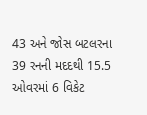43 અને જોસ બટલરના 39 રનની મદદથી 15.5 ઓવરમાં 6 વિકેટ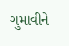ગુમાવીને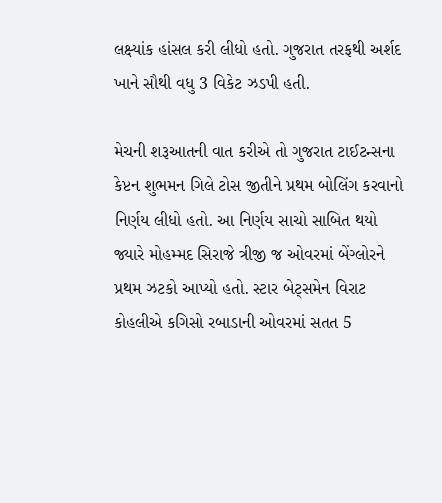લક્ષ્યાંક હાંસલ કરી લીધો હતો. ગુજરાત તરફથી અર્શદ ખાને સૌથી વધુ 3 વિકેટ ઝડપી હતી.

મેચની શરૂઆતની વાત કરીએ તો ગુજરાત ટાઈટન્સના કેપ્ટન શુભમન ગિલે ટોસ જીતીને પ્રથમ બોલિંગ કરવાનો નિર્ણય લીધો હતો. આ નિર્ણય સાચો સાબિત થયો જ્યારે મોહમ્મદ સિરાજે ત્રીજી જ ઓવરમાં બેંગ્લોરને પ્રથમ ઝટકો આપ્યો હતો. સ્ટાર બેટ્સમેન વિરાટ કોહલીએ કગિસો રબાડાની ઓવરમાં સતત 5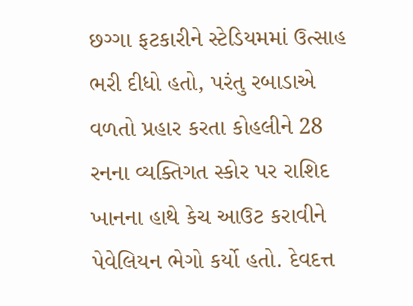છગ્ગા ફટકારીને સ્ટેડિયમમાં ઉત્સાહ ભરી દીધો હતો, પરંતુ રબાડાએ વળતો પ્રહાર કરતા કોહલીને 28 રનના વ્યક્તિગત સ્કોર પર રાશિદ ખાનના હાથે કેચ આઉટ કરાવીને પેવેલિયન ભેગો કર્યો હતો. દેવદત્ત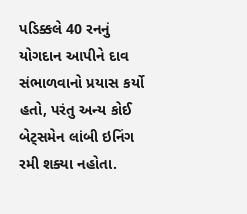પડિક્કલે 40 રનનું યોગદાન આપીને દાવ સંભાળવાનો પ્રયાસ કર્યો હતો, પરંતુ અન્ય કોઈ બેટ્સમેન લાંબી ઇનિંગ રમી શક્યા નહોતા.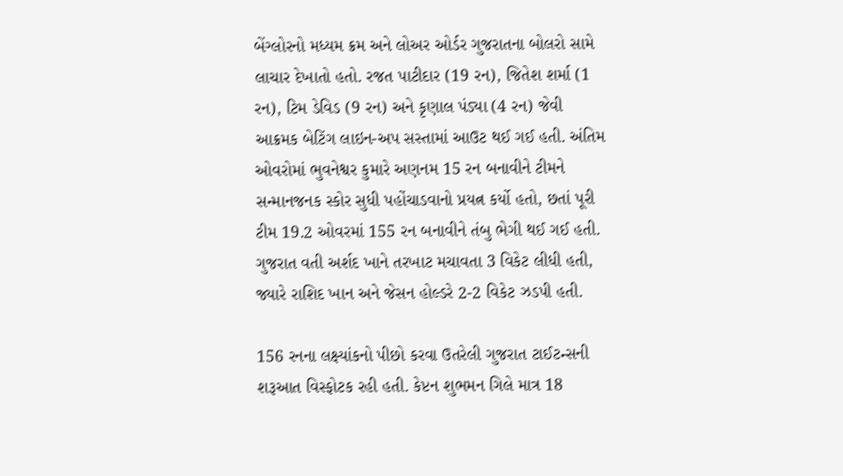બેંગ્લોરનો મધ્યમ ક્રમ અને લોઅર ઓર્ડર ગુજરાતના બોલરો સામે લાચાર દેખાતો હતો. રજત પાટીદાર (19 રન), જિતેશ શર્મા (1 રન), ટિમ ડેવિડ (9 રન) અને કૃણાલ પંડ્યા (4 રન) જેવી આક્રમક બેટિંગ લાઇન-અપ સસ્તામાં આઉટ થઈ ગઈ હતી. અંતિમ ઓવરોમાં ભુવનેશ્વર કુમારે અણનમ 15 રન બનાવીને ટીમને સન્માનજનક સ્કોર સુધી પહોંચાડવાનો પ્રયત્ન કર્યો હતો, છતાં પૂરી ટીમ 19.2 ઓવરમાં 155 રન બનાવીને તંબુ ભેગી થઈ ગઈ હતી. ગુજરાત વતી અર્શદ ખાને તરખાટ મચાવતા 3 વિકેટ લીધી હતી, જ્યારે રાશિદ ખાન અને જેસન હોલ્ડરે 2-2 વિકેટ ઝડપી હતી.

156 રનના લક્ષ્યાંકનો પીછો કરવા ઉતરેલી ગુજરાત ટાઈટન્સની શરૂઆત વિસ્ફોટક રહી હતી. કેપ્ટન શુભમન ગિલે માત્ર 18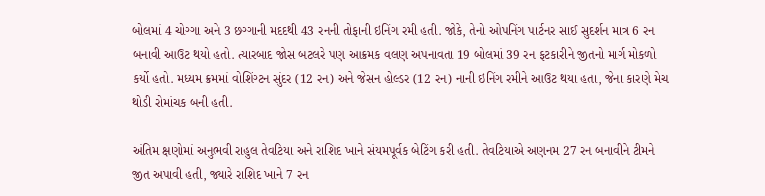બોલમાં 4 ચોગ્ગા અને 3 છગ્ગાની મદદથી 43 રનની તોફાની ઇનિંગ રમી હતી. જોકે, તેનો ઓપનિંગ પાર્ટનર સાઈ સુદર્શન માત્ર 6 રન બનાવી આઉટ થયો હતો. ત્યારબાદ જોસ બટલરે પણ આક્રમક વલણ અપનાવતા 19 બોલમાં 39 રન ફટકારીને જીતનો માર્ગ મોકળો કર્યો હતો. મધ્યમ ક્રમમાં વોશિંગ્ટન સુંદર (12 રન) અને જેસન હોલ્ડર (12 રન) નાની ઇનિંગ રમીને આઉટ થયા હતા, જેના કારણે મેચ થોડી રોમાંચક બની હતી.

અંતિમ ક્ષણોમાં અનુભવી રાહુલ તેવટિયા અને રાશિદ ખાને સંયમપૂર્વક બેટિંગ કરી હતી. તેવટિયાએ અણનમ 27 રન બનાવીને ટીમને જીત અપાવી હતી, જ્યારે રાશિદ ખાને 7 રન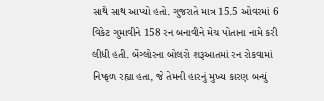સાથે સાથ આપ્યો હતો. ગુજરાતે માત્ર 15.5 ઓવરમાં 6 વિકેટ ગુમાવીને 158 રન બનાવીને મેચ પોતાના નામે કરી લીધી હતી. બેંગ્લોરના બોલરો શરૂઆતમાં રન રોકવામાં નિષ્ફળ રહ્યા હતા, જે તેમની હારનું મુખ્ય કારણ બન્યું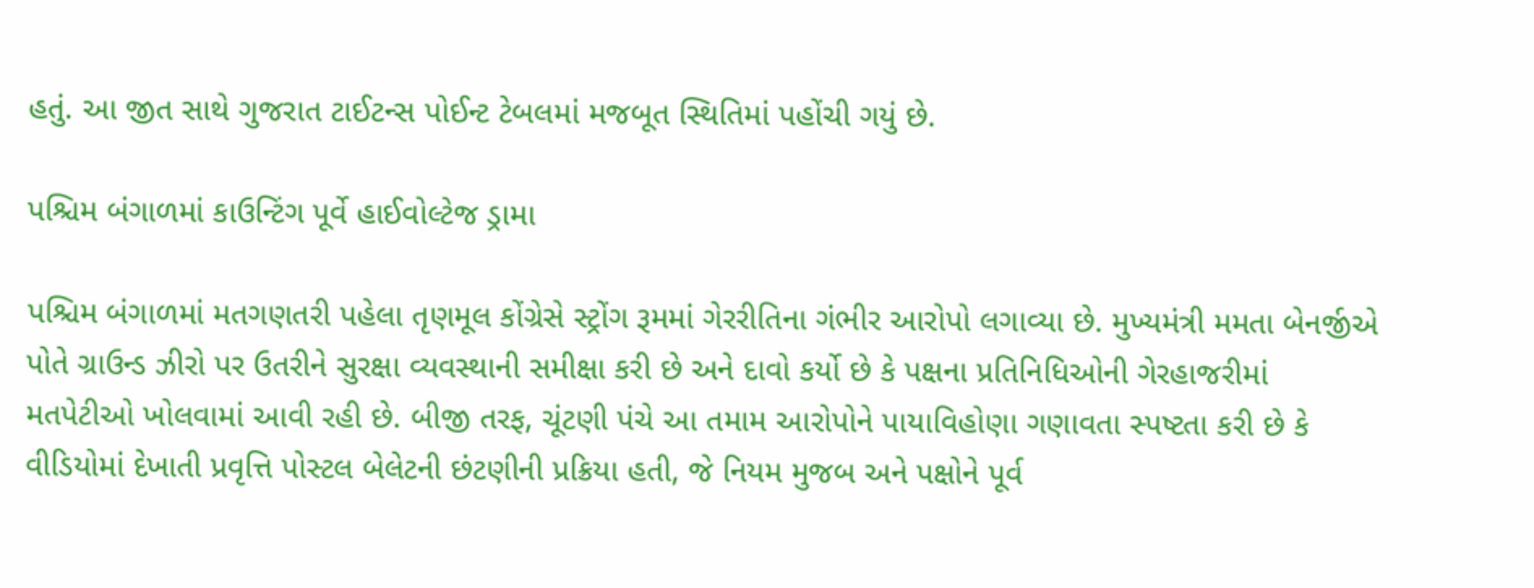હતું. આ જીત સાથે ગુજરાત ટાઈટન્સ પોઈન્ટ ટેબલમાં મજબૂત સ્થિતિમાં પહોંચી ગયું છે.

પશ્ચિમ બંગાળમાં કાઉન્ટિંગ પૂર્વે હાઈવોલ્ટેજ ડ્રામા

પશ્ચિમ બંગાળમાં મતગણતરી પહેલા તૃણમૂલ કોંગ્રેસે સ્ટ્રોંગ રૂમમાં ગેરરીતિના ગંભીર આરોપો લગાવ્યા છે. મુખ્યમંત્રી મમતા બેનર્જીએ પોતે ગ્રાઉન્ડ ઝીરો પર ઉતરીને સુરક્ષા વ્યવસ્થાની સમીક્ષા કરી છે અને દાવો કર્યો છે કે પક્ષના પ્રતિનિધિઓની ગેરહાજરીમાં મતપેટીઓ ખોલવામાં આવી રહી છે. બીજી તરફ, ચૂંટણી પંચે આ તમામ આરોપોને પાયાવિહોણા ગણાવતા સ્પષ્ટતા કરી છે કે વીડિયોમાં દેખાતી પ્રવૃત્તિ પોસ્ટલ બેલેટની છંટણીની પ્રક્રિયા હતી, જે નિયમ મુજબ અને પક્ષોને પૂર્વ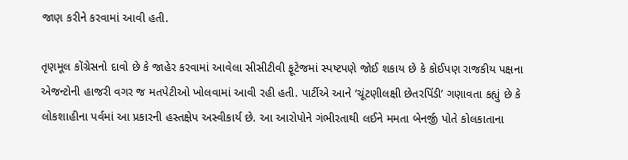જાણ કરીને કરવામાં આવી હતી.

તૃણમૂલ કોંગ્રેસનો દાવો છે કે જાહેર કરવામાં આવેલા સીસીટીવી ફૂટેજમાં સ્પષ્ટપણે જોઈ શકાય છે કે કોઈપણ રાજકીય પક્ષના એજન્ટોની હાજરી વગર જ મતપેટીઓ ખોલવામાં આવી રહી હતી. પાર્ટીએ આને ‘ચૂંટણીલક્ષી છેતરપિંડી’ ગણાવતા કહ્યું છે કે લોકશાહીના પર્વમાં આ પ્રકારની હસ્તક્ષેપ અસ્વીકાર્ય છે. આ આરોપોને ગંભીરતાથી લઈને મમતા બેનર્જી પોતે કોલકાતાના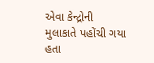એવા કેન્દ્રોની મુલાકાતે પહોંચી ગયા હતા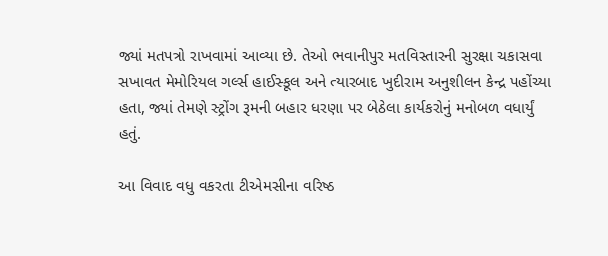જ્યાં મતપત્રો રાખવામાં આવ્યા છે. તેઓ ભવાનીપુર મતવિસ્તારની સુરક્ષા ચકાસવા સખાવત મેમોરિયલ ગર્લ્સ હાઈસ્કૂલ અને ત્યારબાદ ખુદીરામ અનુશીલન કેન્દ્ર પહોંચ્યા હતા, જ્યાં તેમણે સ્ટ્રોંગ રૂમની બહાર ધરણા પર બેઠેલા કાર્યકરોનું મનોબળ વધાર્યું હતું.

આ વિવાદ વધુ વકરતા ટીએમસીના વરિષ્ઠ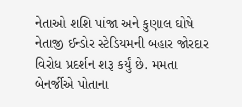નેતાઓ શશિ પાંજા અને કુણાલ ઘોષે નેતાજી ઈન્ડોર સ્ટેડિયમની બહાર જોરદાર વિરોધ પ્રદર્શન શરૂ કર્યું છે. મમતા બેનર્જીએ પોતાના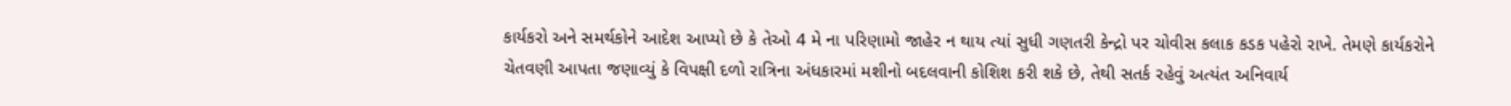કાર્યકરો અને સમર્થકોને આદેશ આપ્યો છે કે તેઓ 4 મે ના પરિણામો જાહેર ન થાય ત્યાં સુધી ગણતરી કેન્દ્રો પર ચોવીસ કલાક કડક પહેરો રાખે. તેમણે કાર્યકરોને ચેતવણી આપતા જણાવ્યું કે વિપક્ષી દળો રાત્રિના અંધકારમાં મશીનો બદલવાની કોશિશ કરી શકે છે, તેથી સતર્ક રહેવું અત્યંત અનિવાર્ય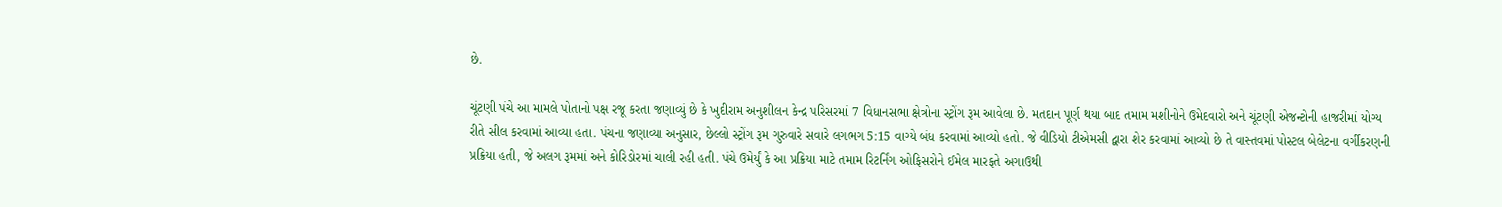છે.

ચૂંટણી પંચે આ મામલે પોતાનો પક્ષ રજૂ કરતા જણાવ્યું છે કે ખુદીરામ અનુશીલન કેન્દ્ર પરિસરમાં 7 વિધાનસભા ક્ષેત્રોના સ્ટ્રોંગ રૂમ આવેલા છે. મતદાન પૂર્ણ થયા બાદ તમામ મશીનોને ઉમેદવારો અને ચૂંટણી એજન્ટોની હાજરીમાં યોગ્ય રીતે સીલ કરવામાં આવ્યા હતા. પંચના જણાવ્યા અનુસાર, છેલ્લો સ્ટ્રોંગ રૂમ ગુરુવારે સવારે લગભગ 5:15 વાગ્યે બંધ કરવામાં આવ્યો હતો. જે વીડિયો ટીએમસી દ્વારા શેર કરવામાં આવ્યો છે તે વાસ્તવમાં પોસ્ટલ બેલેટના વર્ગીકરણની પ્રક્રિયા હતી, જે અલગ રૂમમાં અને કોરિડોરમાં ચાલી રહી હતી. પંચે ઉમેર્યું કે આ પ્રક્રિયા માટે તમામ રિટર્નિંગ ઓફિસરોને ઈમેલ મારફતે અગાઉથી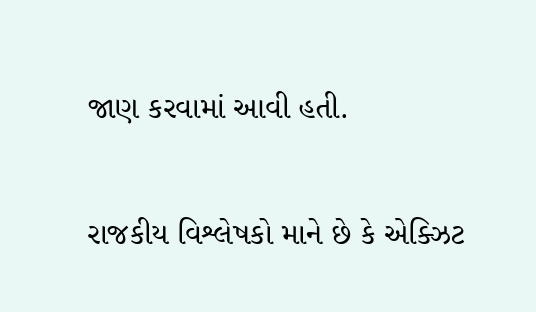જાણ કરવામાં આવી હતી.

રાજકીય વિશ્લેષકો માને છે કે એક્ઝિટ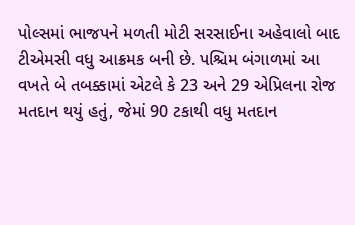પોલ્સમાં ભાજપને મળતી મોટી સરસાઈના અહેવાલો બાદ ટીએમસી વધુ આક્રમક બની છે. પશ્ચિમ બંગાળમાં આ વખતે બે તબક્કામાં એટલે કે 23 અને 29 એપ્રિલના રોજ મતદાન થયું હતું, જેમાં 90 ટકાથી વધુ મતદાન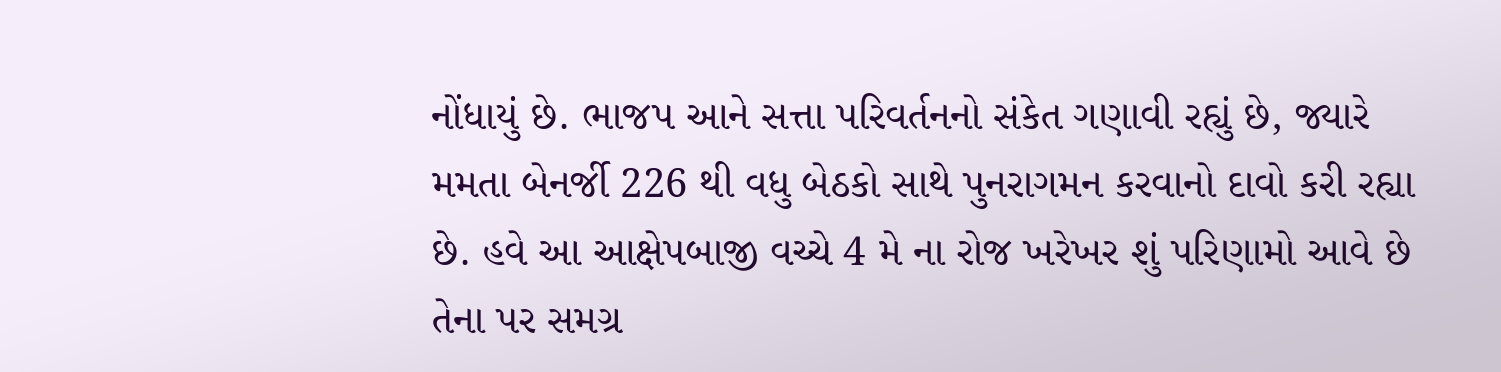નોંધાયું છે. ભાજપ આને સત્તા પરિવર્તનનો સંકેત ગણાવી રહ્યું છે, જ્યારે મમતા બેનર્જી 226 થી વધુ બેઠકો સાથે પુનરાગમન કરવાનો દાવો કરી રહ્યા છે. હવે આ આક્ષેપબાજી વચ્ચે 4 મે ના રોજ ખરેખર શું પરિણામો આવે છે તેના પર સમગ્ર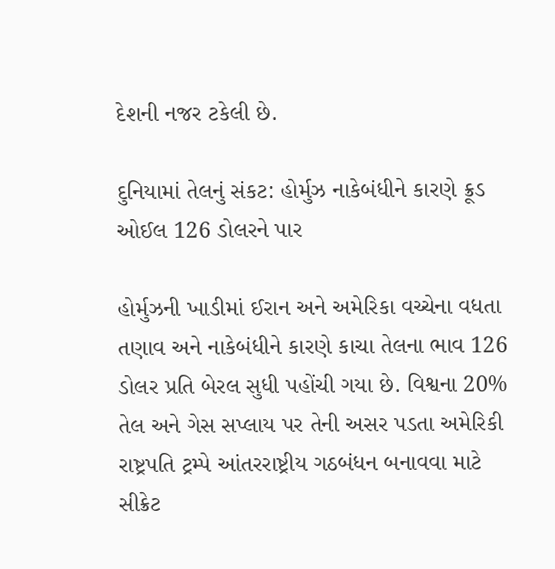દેશની નજર ટકેલી છે.

દુનિયામાં તેલનું સંકટ: હોર્મુઝ નાકેબંધીને કારણે ક્રૂડ ઓઈલ 126 ડોલરને પાર

હોર્મુઝની ખાડીમાં ઈરાન અને અમેરિકા વચ્ચેના વધતા તણાવ અને નાકેબંધીને કારણે કાચા તેલના ભાવ 126 ડોલર પ્રતિ બેરલ સુધી પહોંચી ગયા છે. વિશ્વના 20% તેલ અને ગેસ સપ્લાય પર તેની અસર પડતા અમેરિકી રાષ્ટ્રપતિ ટ્રમ્પે આંતરરાષ્ટ્રીય ગઠબંધન બનાવવા માટે સીક્રેટ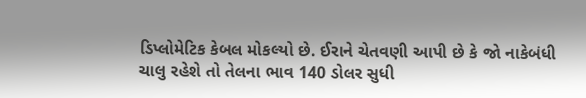ડિપ્લોમેટિક કેબલ મોકલ્યો છે. ઈરાને ચેતવણી આપી છે કે જો નાકેબંધી ચાલુ રહેશે તો તેલના ભાવ 140 ડોલર સુધી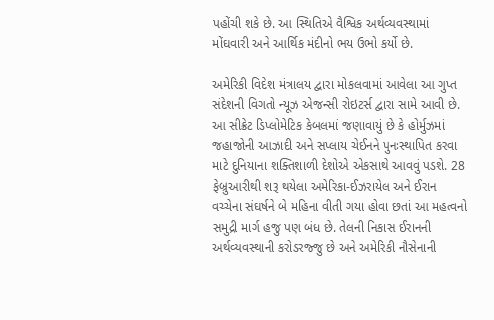પહોંચી શકે છે. આ સ્થિતિએ વૈશ્વિક અર્થવ્યવસ્થામાં મોંઘવારી અને આર્થિક મંદીનો ભય ઉભો કર્યો છે.

અમેરિકી વિદેશ મંત્રાલય દ્વારા મોકલવામાં આવેલા આ ગુપ્ત સંદેશની વિગતો ન્યૂઝ એજન્સી રોઇટર્સ દ્વારા સામે આવી છે. આ સીક્રેટ ડિપ્લોમેટિક કેબલમાં જણાવાયું છે કે હોર્મુઝમાં જહાજોની આઝાદી અને સપ્લાય ચેઈનને પુનઃસ્થાપિત કરવા માટે દુનિયાના શક્તિશાળી દેશોએ એકસાથે આવવું પડશે. 28 ફેબ્રુઆરીથી શરૂ થયેલા અમેરિકા-ઈઝરાયેલ અને ઈરાન વચ્ચેના સંઘર્ષને બે મહિના વીતી ગયા હોવા છતાં આ મહત્વનો સમુદ્રી માર્ગ હજુ પણ બંધ છે. તેલની નિકાસ ઈરાનની અર્થવ્યવસ્થાની કરોડરજ્જુ છે અને અમેરિકી નૌસેનાની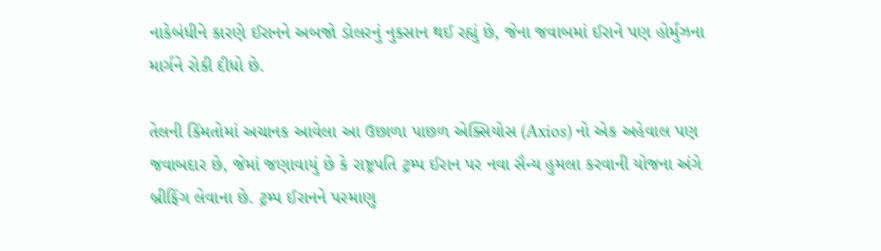નાકેબંધીને કારણે ઈરાનને અબજો ડોલરનું નુકસાન થઈ રહ્યું છે, જેના જવાબમાં ઈરાને પણ હોર્મુઝના માર્ગને રોકી દીધો છે.

તેલની કિંમતોમાં અચાનક આવેલા આ ઉછાળા પાછળ એક્સિયોસ (Axios) નો એક અહેવાલ પણ જવાબદાર છે, જેમાં જણાવાયું છે કે રાષ્ટ્રપતિ ટ્રમ્પ ઈરાન પર નવા સૈન્ય હુમલા કરવાની યોજના અંગે બ્રીફિંગ લેવાના છે. ટ્રમ્પ ઈરાનને પરમાણુ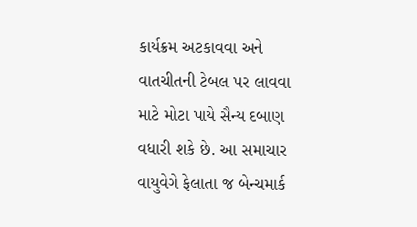કાર્યક્રમ અટકાવવા અને વાતચીતની ટેબલ પર લાવવા માટે મોટા પાયે સૈન્ય દબાણ વધારી શકે છે. આ સમાચાર વાયુવેગે ફેલાતા જ બેન્ચમાર્ક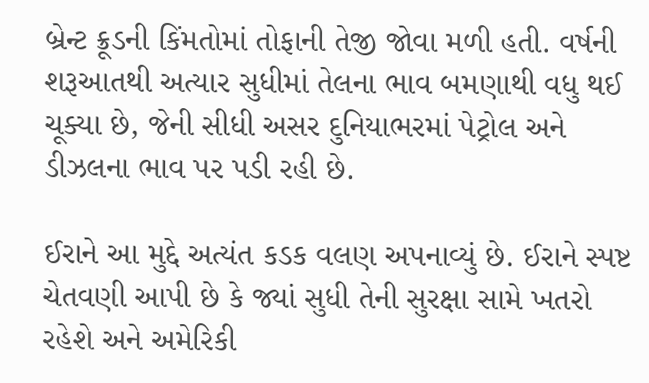બ્રેન્ટ ક્રૂડની કિંમતોમાં તોફાની તેજી જોવા મળી હતી. વર્ષની શરૂઆતથી અત્યાર સુધીમાં તેલના ભાવ બમણાથી વધુ થઈ ચૂક્યા છે, જેની સીધી અસર દુનિયાભરમાં પેટ્રોલ અને ડીઝલના ભાવ પર પડી રહી છે.

ઈરાને આ મુદ્દે અત્યંત કડક વલણ અપનાવ્યું છે. ઈરાને સ્પષ્ટ ચેતવણી આપી છે કે જ્યાં સુધી તેની સુરક્ષા સામે ખતરો રહેશે અને અમેરિકી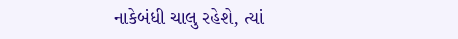નાકેબંધી ચાલુ રહેશે, ત્યાં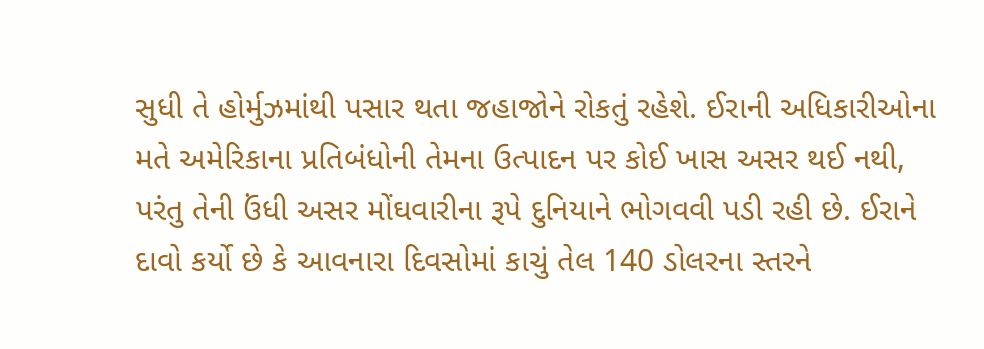સુધી તે હોર્મુઝમાંથી પસાર થતા જહાજોને રોકતું રહેશે. ઈરાની અધિકારીઓના મતે અમેરિકાના પ્રતિબંધોની તેમના ઉત્પાદન પર કોઈ ખાસ અસર થઈ નથી, પરંતુ તેની ઉંધી અસર મોંઘવારીના રૂપે દુનિયાને ભોગવવી પડી રહી છે. ઈરાને દાવો કર્યો છે કે આવનારા દિવસોમાં કાચું તેલ 140 ડોલરના સ્તરને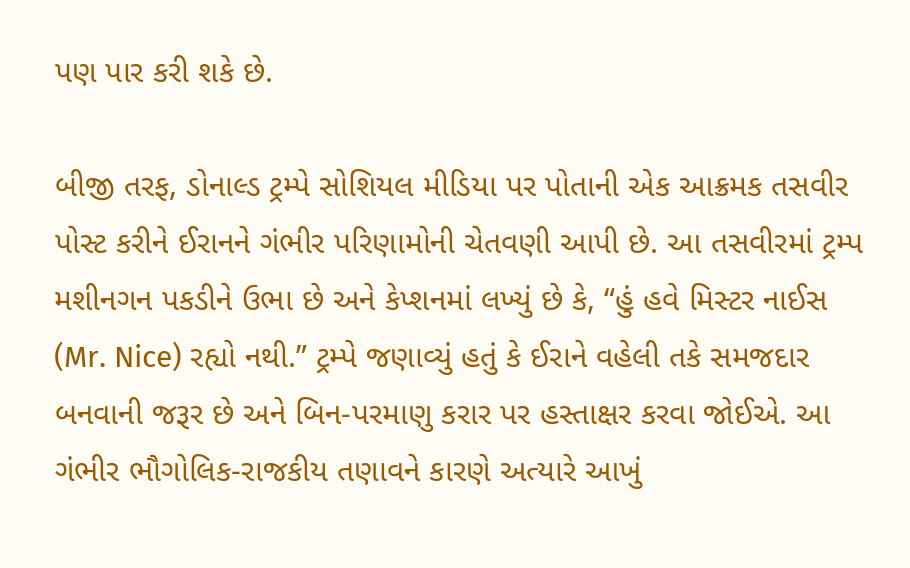પણ પાર કરી શકે છે.

બીજી તરફ, ડોનાલ્ડ ટ્રમ્પે સોશિયલ મીડિયા પર પોતાની એક આક્રમક તસવીર પોસ્ટ કરીને ઈરાનને ગંભીર પરિણામોની ચેતવણી આપી છે. આ તસવીરમાં ટ્રમ્પ મશીનગન પકડીને ઉભા છે અને કેપ્શનમાં લખ્યું છે કે, “હું હવે મિસ્ટર નાઈસ (Mr. Nice) રહ્યો નથી.” ટ્રમ્પે જણાવ્યું હતું કે ઈરાને વહેલી તકે સમજદાર બનવાની જરૂર છે અને બિન-પરમાણુ કરાર પર હસ્તાક્ષર કરવા જોઈએ. આ ગંભીર ભૌગોલિક-રાજકીય તણાવને કારણે અત્યારે આખું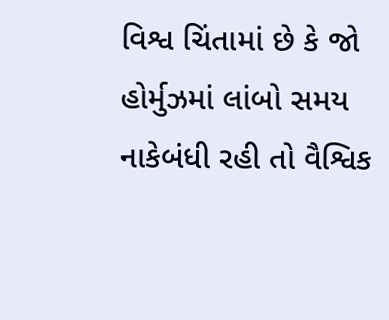વિશ્વ ચિંતામાં છે કે જો હોર્મુઝમાં લાંબો સમય નાકેબંધી રહી તો વૈશ્વિક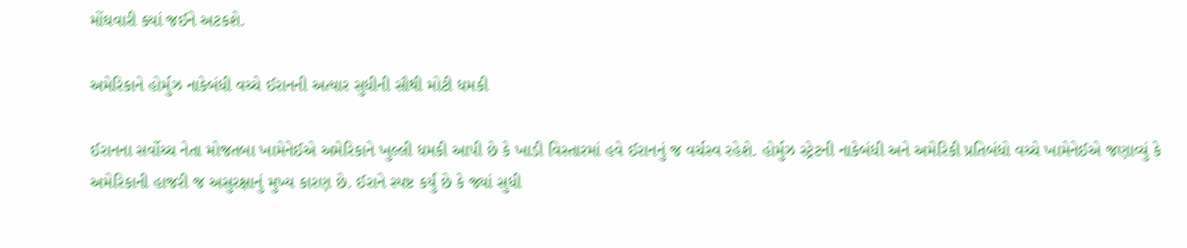મોંઘવારી ક્યાં જઈને અટકશે.

અમેરિકાને હોર્મુઝ નાકેબંધી વચ્ચે ઈરાનની અત્યાર સુધીની સૌથી મોટી ધમકી

ઈરાનના સર્વોચ્ચ નેતા મોજતબા ખામેનેઈએ અમેરિકાને ખુલ્લી ધમકી આપી છે કે ખાડી વિસ્તારમાં હવે ઈરાનનું જ વર્ચસ્વ રહેશે. હોર્મુઝ સ્ટ્રેટની નાકેબંધી અને અમેરિકી પ્રતિબંધો વચ્ચે ખામેનેઈએ જણાવ્યું કે અમેરિકાની હાજરી જ અસુરક્ષાનું મુખ્ય કારણ છે. ઈરાને સ્પષ્ટ કર્યું છે કે જ્યાં સુધી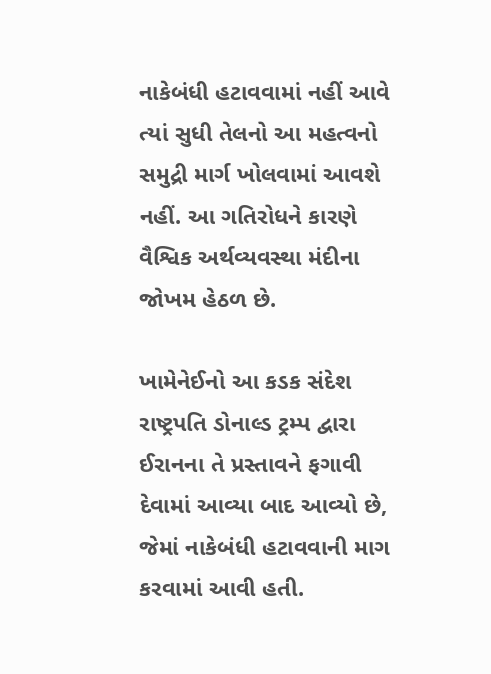નાકેબંધી હટાવવામાં નહીં આવે ત્યાં સુધી તેલનો આ મહત્વનો સમુદ્રી માર્ગ ખોલવામાં આવશે નહીં. આ ગતિરોધને કારણે વૈશ્વિક અર્થવ્યવસ્થા મંદીના જોખમ હેઠળ છે.

ખામેનેઈનો આ કડક સંદેશ રાષ્ટ્રપતિ ડોનાલ્ડ ટ્રમ્પ દ્વારા ઈરાનના તે પ્રસ્તાવને ફગાવી દેવામાં આવ્યા બાદ આવ્યો છે, જેમાં નાકેબંધી હટાવવાની માગ કરવામાં આવી હતી.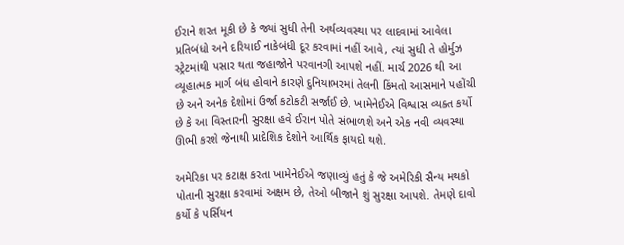ઈરાને શરત મૂકી છે કે જ્યાં સુધી તેની અર્થવ્યવસ્થા પર લાદવામાં આવેલા પ્રતિબંધો અને દરિયાઈ નાકેબંધી દૂર કરવામાં નહીં આવે, ત્યાં સુધી તે હોર્મુઝ સ્ટ્રેટમાંથી પસાર થતા જહાજોને પરવાનગી આપશે નહીં. માર્ચ 2026 થી આ વ્યૂહાત્મક માર્ગ બંધ હોવાને કારણે દુનિયાભરમાં તેલની કિંમતો આસમાને પહોંચી છે અને અનેક દેશોમાં ઉર્જા કટોકટી સર્જાઈ છે. ખામેનેઈએ વિશ્વાસ વ્યક્ત કર્યો છે કે આ વિસ્તારની સુરક્ષા હવે ઈરાન પોતે સંભાળશે અને એક નવી વ્યવસ્થા ઊભી કરશે જેનાથી પ્રાદેશિક દેશોને આર્થિક ફાયદો થશે.

અમેરિકા પર કટાક્ષ કરતા ખામેનેઈએ જણાવ્યું હતું કે જે અમેરિકી સૈન્ય મથકો પોતાની સુરક્ષા કરવામાં અક્ષમ છે, તેઓ બીજાને શું સુરક્ષા આપશે. તેમણે દાવો કર્યો કે પર્સિયન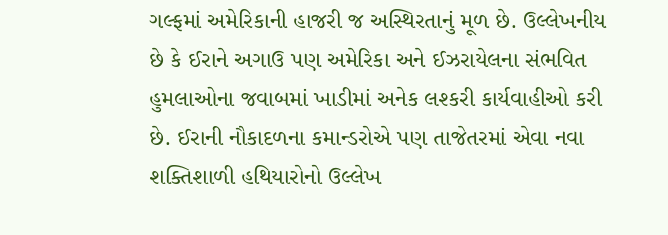ગલ્ફમાં અમેરિકાની હાજરી જ અસ્થિરતાનું મૂળ છે. ઉલ્લેખનીય છે કે ઈરાને અગાઉ પણ અમેરિકા અને ઈઝરાયેલના સંભવિત હુમલાઓના જવાબમાં ખાડીમાં અનેક લશ્કરી કાર્યવાહીઓ કરી છે. ઈરાની નૌકાદળના કમાન્ડરોએ પણ તાજેતરમાં એવા નવા શક્તિશાળી હથિયારોનો ઉલ્લેખ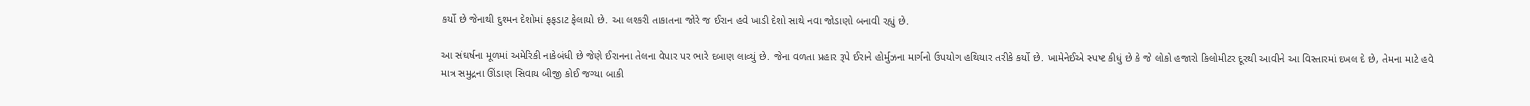કર્યો છે જેનાથી દુશ્મન દેશોમાં ફફડાટ ફેલાયો છે. આ લશ્કરી તાકાતના જોરે જ ઈરાન હવે ખાડી દેશો સાથે નવા જોડાણો બનાવી રહ્યું છે.

આ સંઘર્ષના મૂળમાં અમેરિકી નાકેબંધી છે જેણે ઈરાનના તેલના વેપાર પર ભારે દબાણ લાવ્યું છે. જેના વળતા પ્રહાર રૂપે ઈરાને હોર્મુઝના માર્ગનો ઉપયોગ હથિયાર તરીકે કર્યો છે. ખામેનેઈએ સ્પષ્ટ કીધું છે કે જે લોકો હજારો કિલોમીટર દૂરથી આવીને આ વિસ્તારમાં દખલ દે છે, તેમના માટે હવે માત્ર સમુદ્રના ઊંડાણ સિવાય બીજી કોઈ જગ્યા બાકી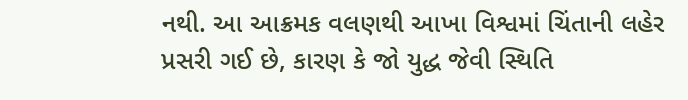નથી. આ આક્રમક વલણથી આખા વિશ્વમાં ચિંતાની લહેર પ્રસરી ગઈ છે, કારણ કે જો યુદ્ધ જેવી સ્થિતિ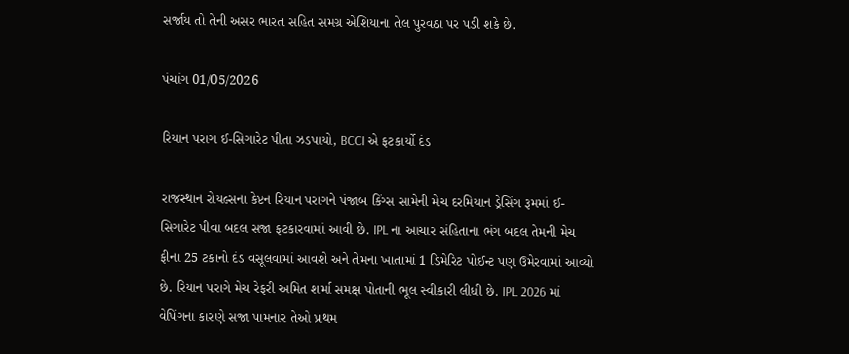સર્જાય તો તેની અસર ભારત સહિત સમગ્ર એશિયાના તેલ પુરવઠા પર પડી શકે છે.

પંચાંગ 01/05/2026

રિયાન પરાગ ઈ-સિગારેટ પીતા ઝડપાયો, BCCI એ ફટકાર્યો દંડ

રાજસ્થાન રોયલ્સના કેપ્ટન રિયાન પરાગને પંજાબ કિંગ્સ સામેની મેચ દરમિયાન ડ્રેસિંગ રૂમમાં ઈ-સિગારેટ પીવા બદલ સજા ફટકારવામાં આવી છે. IPL ના આચાર સંહિતાના ભંગ બદલ તેમની મેચ ફીના 25 ટકાનો દંડ વસૂલવામાં આવશે અને તેમના ખાતામાં 1 ડિમેરિટ પોઈન્ટ પણ ઉમેરવામાં આવ્યો છે. રિયાન પરાગે મેચ રેફરી અમિત શર્મા સમક્ષ પોતાની ભૂલ સ્વીકારી લીધી છે. IPL 2026 માં વેપિંગના કારણે સજા પામનાર તેઓ પ્રથમ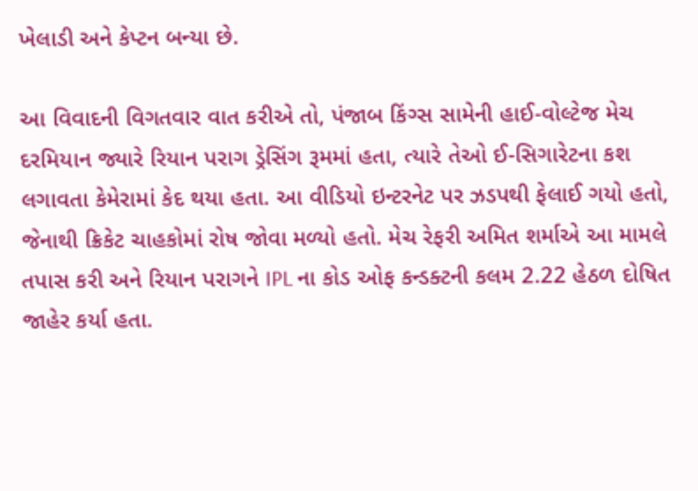ખેલાડી અને કેપ્ટન બન્યા છે.

આ વિવાદની વિગતવાર વાત કરીએ તો, પંજાબ કિંગ્સ સામેની હાઈ-વોલ્ટેજ મેચ દરમિયાન જ્યારે રિયાન પરાગ ડ્રેસિંગ રૂમમાં હતા, ત્યારે તેઓ ઈ-સિગારેટના કશ લગાવતા કેમેરામાં કેદ થયા હતા. આ વીડિયો ઇન્ટરનેટ પર ઝડપથી ફેલાઈ ગયો હતો, જેનાથી ક્રિકેટ ચાહકોમાં રોષ જોવા મળ્યો હતો. મેચ રેફરી અમિત શર્માએ આ મામલે તપાસ કરી અને રિયાન પરાગને IPL ના કોડ ઓફ કન્ડક્ટની કલમ 2.22 હેઠળ દોષિત જાહેર કર્યા હતા.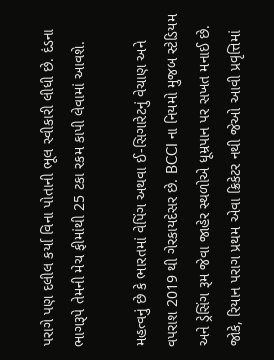પરાગે પણ દલીલ કર્યા વિના પોતાની ભૂલ સ્વીકારી લીધી છે. દંડના ભાગરૂપે તેમની મેચ ફીમાંથી 25 ટકા રકમ કાપી લેવામાં આવશે.

મહત્વનું છે કે ભારતમાં વેપિંગ અથવા ઈ-સિગારેટનું વેચાણ અને વપરાશ 2019 થી ગેરકાયદેસર છે. BCCI ના નિયમો મુજબ સ્ટેડિયમ અને ડ્રેસિંગ રૂમ જેવા જાહેર સ્થળોએ ધૂમ્રપાન પર સખત મનાઈ છે. જોકે, રિયાન પરાગ પ્રથમ એવા ક્રિકેટર નથી જેઓ આવી પ્રવૃત્તિમાં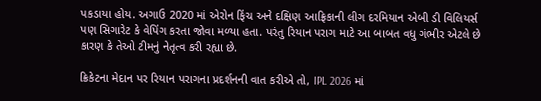પકડાયા હોય. અગાઉ 2020 માં એરોન ફિંચ અને દક્ષિણ આફ્રિકાની લીગ દરમિયાન એબી ડી વિલિયર્સ પણ સિગારેટ કે વેપિંગ કરતા જોવા મળ્યા હતા. પરંતુ રિયાન પરાગ માટે આ બાબત વધુ ગંભીર એટલે છે કારણ કે તેઓ ટીમનું નેતૃત્વ કરી રહ્યા છે.

ક્રિકેટના મેદાન પર રિયાન પરાગના પ્રદર્શનની વાત કરીએ તો, IPL 2026 માં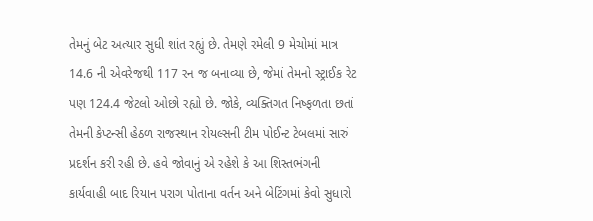તેમનું બેટ અત્યાર સુધી શાંત રહ્યું છે. તેમણે રમેલી 9 મેચોમાં માત્ર 14.6 ની એવરેજથી 117 રન જ બનાવ્યા છે, જેમાં તેમનો સ્ટ્રાઈક રેટ પણ 124.4 જેટલો ઓછો રહ્યો છે. જોકે, વ્યક્તિગત નિષ્ફળતા છતાં તેમની કેપ્ટન્સી હેઠળ રાજસ્થાન રોયલ્સની ટીમ પોઈન્ટ ટેબલમાં સારું પ્રદર્શન કરી રહી છે. હવે જોવાનું એ રહેશે કે આ શિસ્તભંગની કાર્યવાહી બાદ રિયાન પરાગ પોતાના વર્તન અને બેટિંગમાં કેવો સુધારો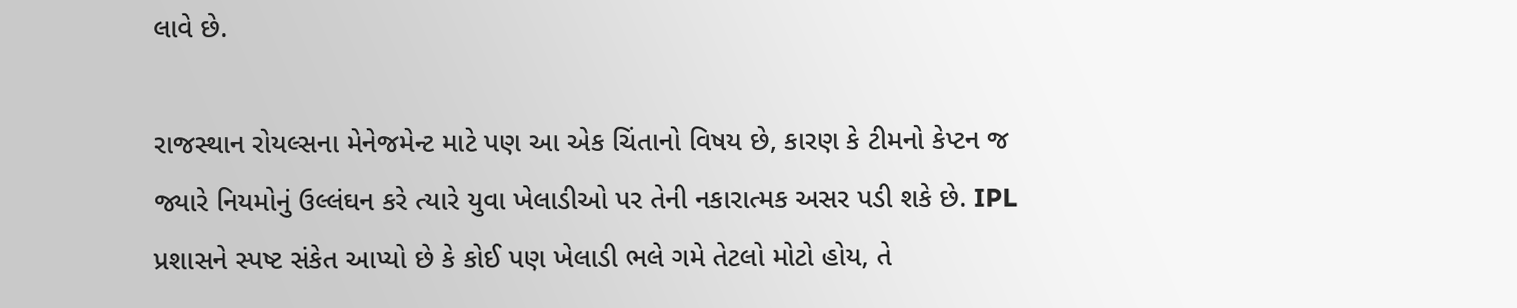લાવે છે.

રાજસ્થાન રોયલ્સના મેનેજમેન્ટ માટે પણ આ એક ચિંતાનો વિષય છે, કારણ કે ટીમનો કેપ્ટન જ જ્યારે નિયમોનું ઉલ્લંઘન કરે ત્યારે યુવા ખેલાડીઓ પર તેની નકારાત્મક અસર પડી શકે છે. IPL પ્રશાસને સ્પષ્ટ સંકેત આપ્યો છે કે કોઈ પણ ખેલાડી ભલે ગમે તેટલો મોટો હોય, તે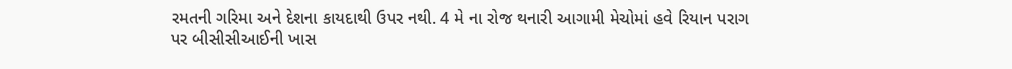રમતની ગરિમા અને દેશના કાયદાથી ઉપર નથી. 4 મે ના રોજ થનારી આગામી મેચોમાં હવે રિયાન પરાગ પર બીસીસીઆઈની ખાસ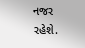નજર રહેશે.